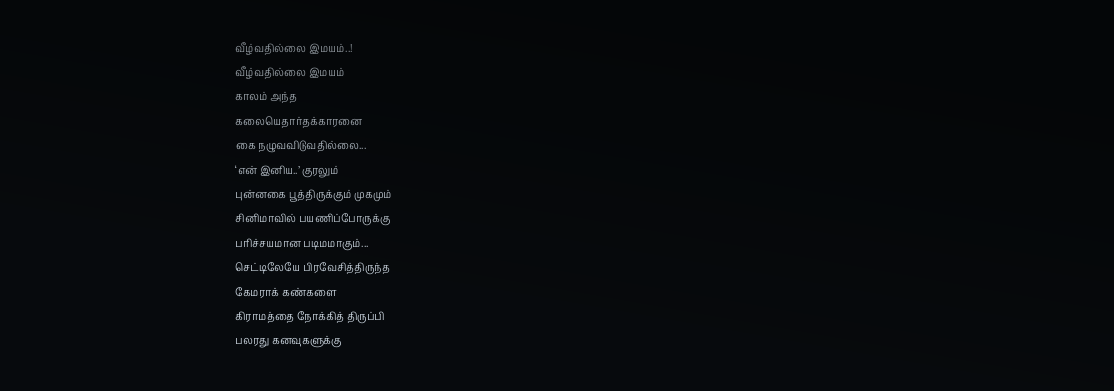வீழ்வதில்லை இமயம்..!
வீழ்வதில்லை இமயம்
காலம் அந்த
கலையெதார்தக்காரனை
கை நழுவவிடுவதில்லை...
‘என் இனிய..’ குரலும்
புன்னகை பூத்திருக்கும் முகமும்
சினிமாவில் பயணிப்போருக்கு
பரிச்சயமான படிமமாகும்...
செட்டிலேயே பிரவேசித்திருந்த
கேமராக் கண்களை
கிராமத்தை நோக்கித் திருப்பி
பலரது கனவுகளுக்கு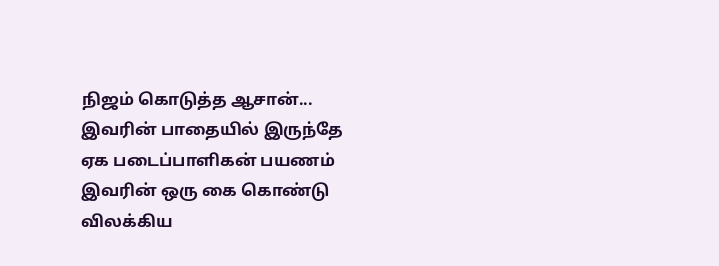நிஜம் கொடுத்த ஆசான்...
இவரின் பாதையில் இருந்தே
ஏக படைப்பாளிகன் பயணம்
இவரின் ஒரு கை கொண்டு
விலக்கிய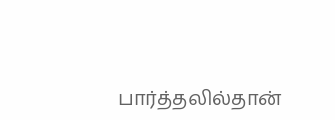பார்த்தலில்தான்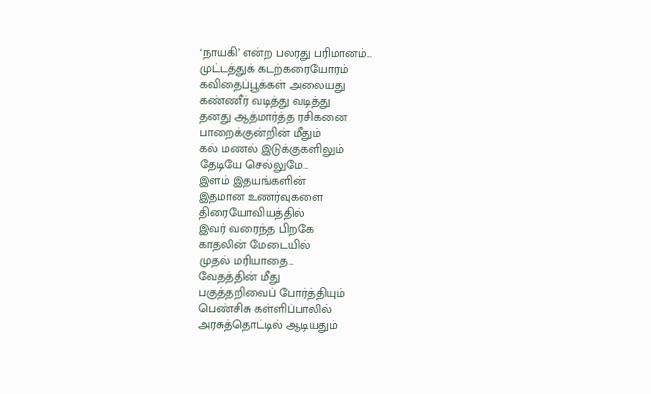‘நாயகி’ என்ற பலரது பரிமானம்...
முட்டத்துக் கடற்கரையோரம்
கவிதைப்பூக்கள் அலையது
கண்ணீர் வடித்து வடித்து
தனது ஆத்மார்த்த ரசிகனை
பாறைக்குன்றின் மீதும்
கல் மணல் இடுக்குகளிலும்
தேடியே செல்லுமே...
இளம் இதயங்களின்
இதமான உணர்வுகளை
திரையோவியத்தில்
இவர் வரைந்த பிறகே
காதலின் மேடையில்
முதல் மரியாதை...
வேதத்தின் மீது
பகுத்தறிவைப் போர்த்தியும்
பெண்சிசு கள்ளிப்பாலில்
அரசுத்தொட்டில் ஆடியதும்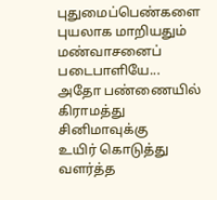புதுமைப்பெண்களை
புயலாக மாறியதும்
மண்வாசனைப் படைபாளியே...
அதோ பண்ணையில்
கிராமத்து சினிமாவுக்கு
உயிர் கொடுத்து வளர்த்த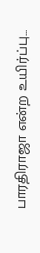பாரதிராஜா என்ற உயிர்ப்பு...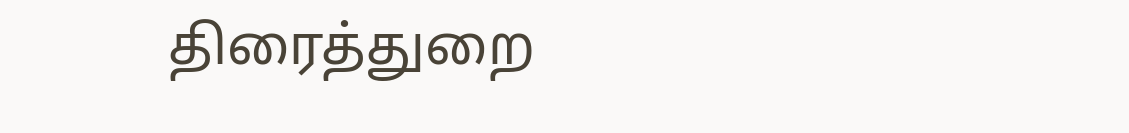திரைத்துறை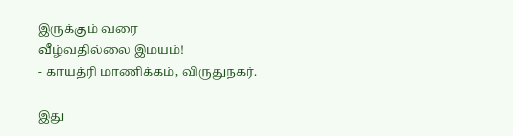இருக்கும் வரை
வீழ்வதில்லை இமயம்!
- காயத்ரி மாணிக்கம், விருதுநகர்.

இது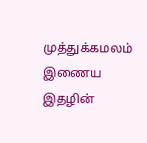முத்துக்கமலம் இணைய இதழின்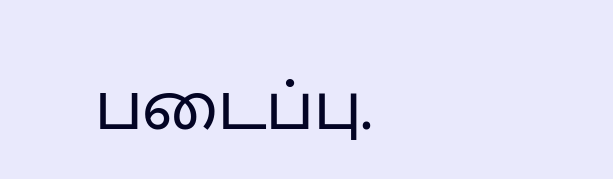படைப்பு.